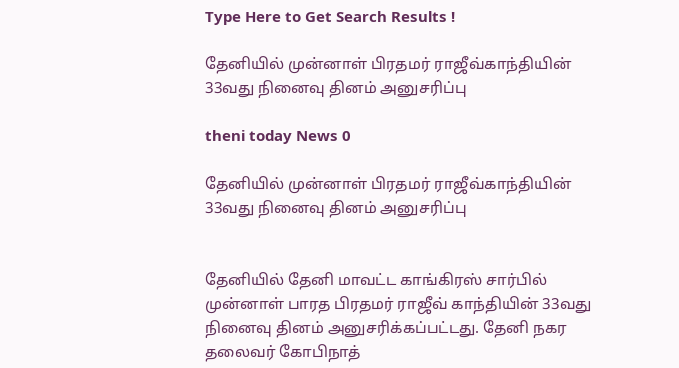Type Here to Get Search Results !

தேனியில் முன்னாள் பிரதமர் ராஜீவ்காந்தியின் 33வது நினைவு தினம் அனுசரிப்பு

theni today News 0

தேனியில் முன்னாள் பிரதமர் ராஜீவ்காந்தியின் 33வது நினைவு தினம் அனுசரிப்பு


தேனியில் தேனி மாவட்ட காங்கிரஸ் சார்பில் முன்னாள் பாரத பிரதமர் ராஜீவ் காந்தியின் 33வது நினைவு தினம் அனுசரிக்கப்பட்டது. தேனி நகர தலைவர் கோபிநாத்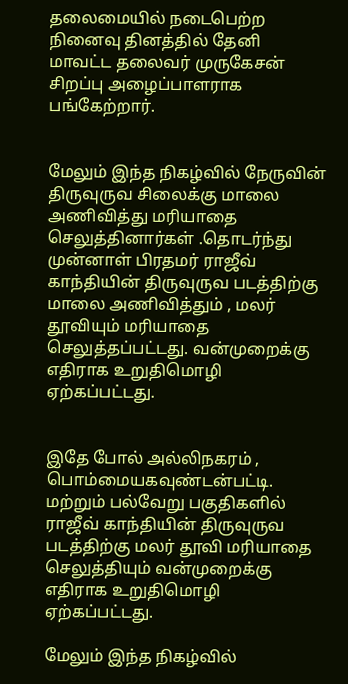தலைமையில் நடைபெற்ற நினைவு தினத்தில் தேனி மாவட்ட தலைவர் முருகேசன் சிறப்பு அழைப்பாளராக பங்கேற்றார்.


மேலும் இந்த நிகழ்வில் நேருவின் திருவுருவ சிலைக்கு மாலை அணிவித்து மரியாதை செலுத்தினார்கள் .தொடர்ந்து முன்னாள் பிரதமர் ராஜீவ் காந்தியின் திருவுருவ படத்திற்கு மாலை அணிவித்தும் , மலர் தூவியும் மரியாதை செலுத்தப்பட்டது. வன்முறைக்கு எதிராக உறுதிமொழி ஏற்கப்பட்டது.


இதே போல் அல்லிநகரம் , பொம்மையகவுண்டன்பட்டி. மற்றும் பல்வேறு பகுதிகளில் ராஜீவ் காந்தியின் திருவுருவ படத்திற்கு மலர் தூவி மரியாதை செலுத்தியும் வன்முறைக்கு எதிராக உறுதிமொழி ஏற்கப்பட்டது.

மேலும் இந்த நிகழ்வில்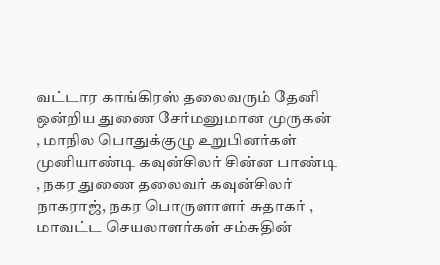வட்டார காங்கிரஸ் தலைவரும் தேனி ஒன்றிய துணை சேர்மனுமான முருகன் , மாநில பொதுக்குழு உறுபினர்கள் முனியாண்டி கவுன்சிலர் சின்ன பாண்டி  , நகர துணை தலைவர் கவுன்சிலர் நாகராஜ், நகர பொருளாளர் சுதாகர் , மாவட்ட செயலாளர்கள் சம்சுதின்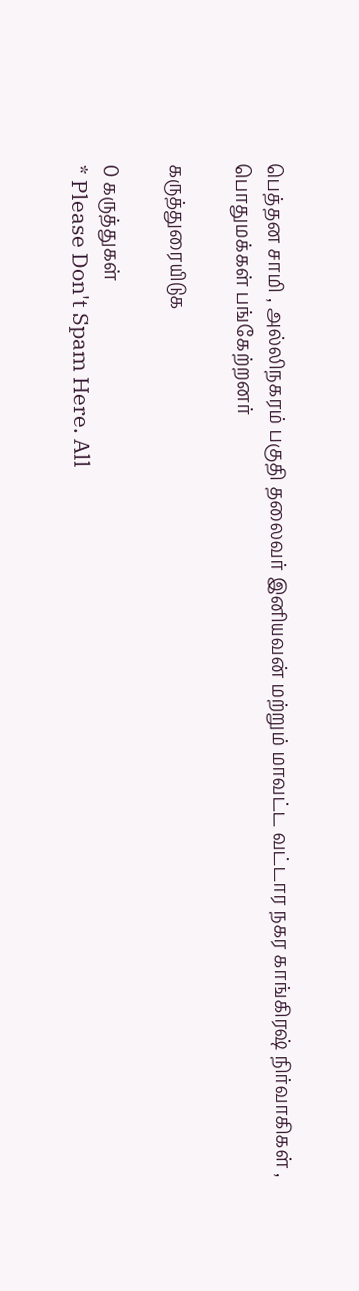பெத்தன சாமி , அல்லிநகரம் பகுதி தலைவர் இனியவன் மற்றும் மாவட்ட வட்டார நகர காங்கிரஷ் நிர்வாகிகள் , பொதுமக்கள் பங்கேற்றனர்

கருத்துரையிடுக

0 கருத்துகள்
* Please Don't Spam Here. All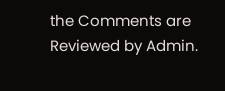the Comments are Reviewed by Admin.